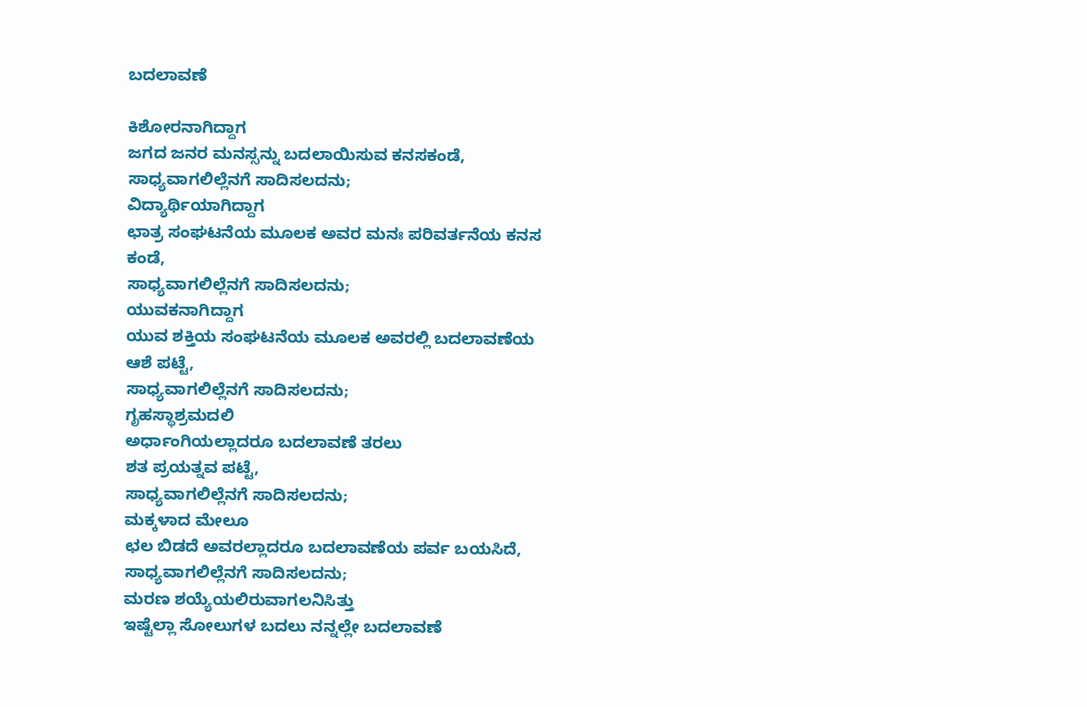ಬದಲಾವಣೆ

ಕಿಶೋರನಾಗಿದ್ದಾಗ
ಜಗದ ಜನರ ಮನಸ್ಸನ್ನು ಬದಲಾಯಿಸುವ ಕನಸಕಂಡೆ,
ಸಾಧ್ಯವಾಗಲಿಲ್ಲೆನಗೆ ಸಾದಿಸಲದನು;
ವಿದ್ಯಾರ್ಥಿಯಾಗಿದ್ದಾಗ
ಛಾತ್ರ ಸಂಘಟನೆಯ ಮೂಲಕ ಅವರ ಮನಃ ಪರಿವರ್ತನೆಯ ಕನಸ ಕಂಡೆ,
ಸಾಧ್ಯವಾಗಲಿಲ್ಲೆನಗೆ ಸಾದಿಸಲದನು;
ಯುವಕನಾಗಿದ್ದಾಗ
ಯುವ ಶಕ್ತಿಯ ಸಂಘಟನೆಯ ಮೂಲಕ ಅವರಲ್ಲಿ ಬದಲಾವಣೆಯ ಆಶೆ ಪಟ್ಟೆ,
ಸಾಧ್ಯವಾಗಲಿಲ್ಲೆನಗೆ ಸಾದಿಸಲದನು;
ಗೃಹಸ್ಥಾಶ್ರಮದಲಿ
ಅರ್ಧಾಂಗಿಯಲ್ಲಾದರೂ ಬದಲಾವಣೆ ತರಲು
ಶತ ಪ್ರಯತ್ನವ ಪಟ್ಟೆ,
ಸಾಧ್ಯವಾಗಲಿಲ್ಲೆನಗೆ ಸಾದಿಸಲದನು;
ಮಕ್ಕಳಾದ ಮೇಲೂ
ಛಲ ಬಿಡದೆ ಅವರಲ್ಲಾದರೂ ಬದಲಾವಣೆಯ ಪರ್ವ ಬಯಸಿದೆ,
ಸಾಧ್ಯವಾಗಲಿಲ್ಲೆನಗೆ ಸಾದಿಸಲದನು;
ಮರಣ ಶಯ್ಯೆಯಲಿರುವಾಗಲನಿಸಿತ್ತು
ಇಷ್ಟೆಲ್ಲಾ ಸೋಲುಗಳ ಬದಲು ನನ್ನಲ್ಲೇ ಬದಲಾವಣೆ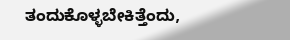ತಂದುಕೊಳ್ಳಬೇಕಿತ್ತೆಂದು,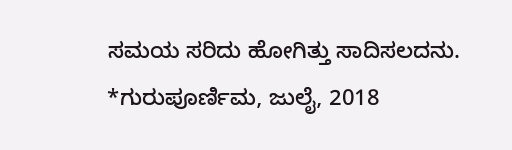ಸಮಯ ಸರಿದು ಹೋಗಿತ್ತು ಸಾದಿಸಲದನು.
*ಗುರುಪೂರ್ಣಿಮ, ಜುಲೈ, 2018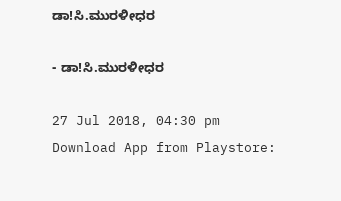ಡಾ!ಸಿ.ಮುರಳೀಧರ

- ಡಾ!ಸಿ.ಮುರಳೀಧರ

27 Jul 2018, 04:30 pm
Download App from Playstore: